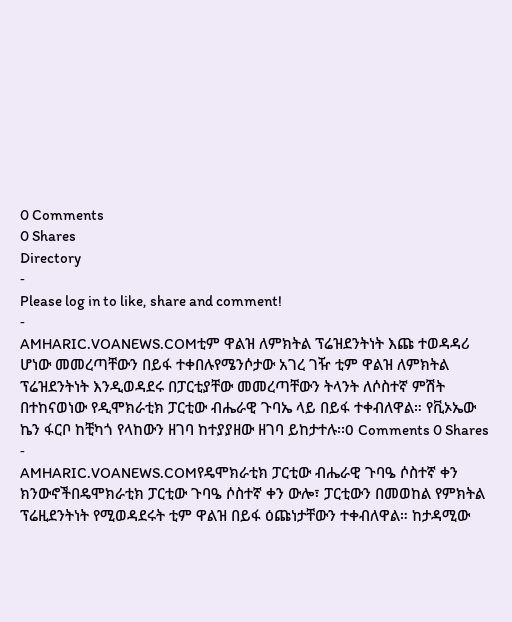0 Comments
0 Shares
Directory
-
Please log in to like, share and comment!
-
AMHARIC.VOANEWS.COMቲም ዋልዝ ለምክትል ፕሬዝደንትነት እጩ ተወዳዳሪ ሆነው መመረጣቸውን በይፋ ተቀበሉየሜንሶታው አገረ ገዥ ቲም ዋልዝ ለምክትል ፕሬዝደንትነት እንዲወዳደሩ በፓርቲያቸው መመረጣቸውን ትላንት ለሶስተኛ ምሽት በተከናወነው የዲሞክራቲክ ፓርቲው ብሔራዊ ጉባኤ ላይ በይፋ ተቀብለዋል። የቪኦኤው ኬን ፋርቦ ከቺካጎ የላከውን ዘገባ ከተያያዘው ዘገባ ይከታተሉ፡፡0 Comments 0 Shares -
AMHARIC.VOANEWS.COMየዴሞክራቲክ ፓርቲው ብሔራዊ ጉባዔ ሶስተኛ ቀን ክንውኖችበዴሞክራቲክ ፓርቲው ጉባዔ ሶስተኛ ቀን ውሎ፣ ፓርቲውን በመወከል የምክትል ፕሬዚደንትነት የሚወዳደሩት ቲም ዋልዝ በይፋ ዕጩነታቸውን ተቀብለዋል። ከታዳሚው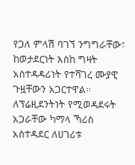የጋለ ምላሽ ባገኘ ንግግራቸው፣ ከወታደርነት እስከ ግዛት አስተዳዳሪነት የተሻገረ ሙያዊ ጉዟቸውን አጋርተዋል። ለፕሬዚደንትነት የሚወዳደሩት አጋራቸው ካማላ ኻሪስ አስተዳደር ለሀገሪቱ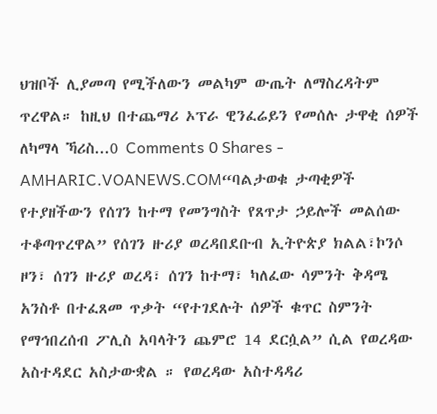ህዝቦች ሊያመጣ የሚችለውን መልካም ውጤት ለማስረዳትም ጥረዋል። ከዚህ በተጨማሪ ኦፕራ ዊንፈሬይን የመሰሉ ታዋቂ ሰዎች ለካማላ ኻሪስ...0 Comments 0 Shares -
AMHARIC.VOANEWS.COM“ባልታወቁ ታጣቂዎች የተያዘችውን የሰገን ከተማ የመንግስት የጸጥታ ኃይሎች መልሰው ተቆጣጥረዋል” የሰገን ዙሪያ ወረዳበደቡብ ኢትዮጵያ ክልል፣ኮንሶ ዞን፣ ሰገን ዙሪያ ወረዳ፣ ሰገን ከተማ፣ ካለፈው ሳምንት ቅዳሜ አንስቶ በተፈጸመ ጥቃት “የተገደሉት ሰዎች ቁጥር ስምንት የማኅበረሰብ ፖሊስ አባላትን ጨምሮ 14 ደርሷል” ሲል የወረዳው አስተዳደር አስታውቋል ። የወረዳው አስተዳዳሪ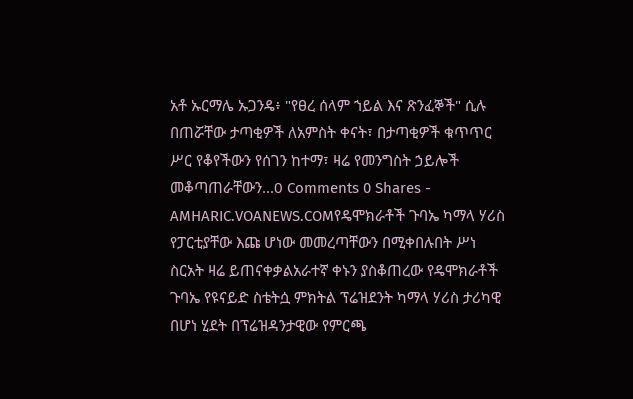አቶ ኡርማሌ ኡጋንዴ፥ "የፀረ ሰላም ኀይል እና ጽንፈኞች" ሲሉ በጠሯቸው ታጣቂዎች ለአምስት ቀናት፣ በታጣቂዎች ቁጥጥር ሥር የቆየችውን የሰገን ከተማ፣ ዛሬ የመንግስት ኃይሎች መቆጣጠራቸውን...0 Comments 0 Shares -
AMHARIC.VOANEWS.COMየዴሞክራቶች ጉባኤ ካማላ ሃሪስ የፓርቲያቸው እጩ ሆነው መመረጣቸውን በሚቀበሉበት ሥነ ስርአት ዛሬ ይጠናቀቃልአራተኛ ቀኑን ያስቆጠረው የዴሞክራቶች ጉባኤ የዩናይድ ስቴትሷ ምክትል ፕሬዝደንት ካማላ ሃሪስ ታሪካዊ በሆነ ሂደት በፕሬዝዳንታዊው የምርጫ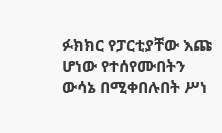ፉክክር የፓርቲያቸው እጩ ሆነው የተሰየሙበትን ውሳኔ በሚቀበሉበት ሥነ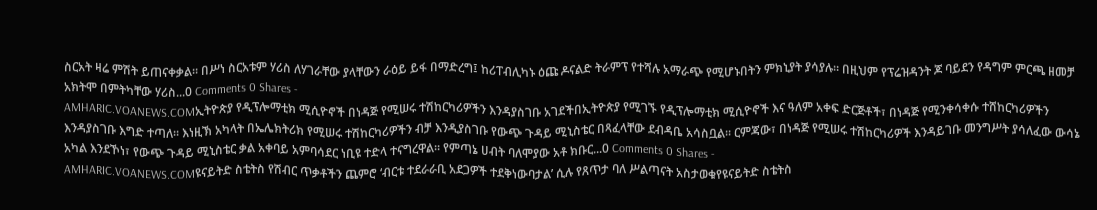ስርአት ዛሬ ምሽት ይጠናቀቃል። በሥነ ስርአቱም ሃሪስ ለሃገራቸው ያላቸውን ራዕይ ይፋ በማድረግ፤ ከሪፐብሊካኑ ዕጩ ዶናልድ ትራምፕ የተሻሉ አማራጭ የሚሆኑበትን ምክኒያት ያሳያሉ። በዚህም የፕሬዝዳንት ጆ ባይደን የዳግም ምርጫ ዘመቻ አክትሞ በምትካቸው ሃሪስ...0 Comments 0 Shares -
AMHARIC.VOANEWS.COMኢትዮጵያ የዲፕሎማቲክ ሚሲዮኖች በነዳጅ የሚሠሩ ተሽከርካሪዎችን እንዳያስገቡ አገደችበኢትዮጵያ የሚገኙ የዲፕሎማቲክ ሚሲዮኖች እና ዓለም አቀፍ ድርጅቶች፣ በነዳጅ የሚንቀሳቀሱ ተሸከርካሪዎችን እንዳያስገቡ እግድ ተጣለ፡፡ እነዚኽ አካላት በኤሌክትሪክ የሚሠሩ ተሽከርካሪዎችን ብቻ እንዲያስገቡ የውጭ ጉዳይ ሚኒስቴር በጻፈላቸው ደብዳቤ አሳስቧል፡፡ ርምጃው፣ በነዳጅ የሚሠሩ ተሽከርካሪዎች እንዳይገቡ መንግሥት ያሳለፈው ውሳኔ አካል እንደኾነ፣ የውጭ ጉዳይ ሚኒስቴር ቃል አቀባይ አምባሳደር ነቢዩ ተድላ ተናግረዋል፡፡ የምጣኔ ሀብት ባለሞያው አቶ ክቡር...0 Comments 0 Shares -
AMHARIC.VOANEWS.COMዩናይትድ ስቴትስ የሽብር ጥቃቶችን ጨምሮ ‘ብርቱ ተደራራቢ አደጋዎች ተደቅነውባታል’ ሲሉ የጸጥታ ባለ ሥልጣናት አስታወቁየዩናይትድ ስቴትስ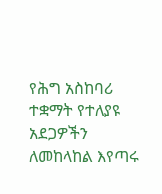የሕግ አስከባሪ ተቋማት የተለያዩ አደጋዎችን ለመከላከል እየጣሩ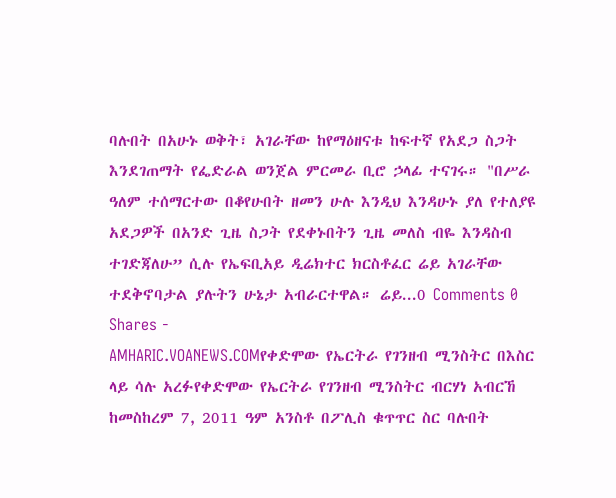ባሉበት በአሁኑ ወቅት፣ አገራቸው ከየማዕዘናቱ ከፍተኛ የአደጋ ስጋት እንደገጠማት የፌድራል ወንጀል ምርመራ ቢሮ ኃላፊ ተናገሩ። "በሥራ ዓለም ተሰማርተው በቆየሁበት ዘመን ሁሉ እንዲህ እንዳሁኑ ያለ የተለያዩ አደጋዎች በአንድ ጊዜ ስጋት የደቀኑበትን ጊዜ መለስ ብዬ እንዳስብ ተገድጃለሁ” ሲሉ የኤፍቢአይ ዲሬክተር ክርስቶፈር ሬይ አገራቸው ተደቅኖባታል ያሉትን ሁኔታ አብራርተዋል። ሬይ...0 Comments 0 Shares -
AMHARIC.VOANEWS.COMየቀድሞው የኤርትራ የገንዘብ ሚንስትር በእስር ላይ ሳሉ አረፉየቀድሞው የኤርትራ የገንዘብ ሚንስትር ብርሃነ አብርኸ ከመስከረም 7, 2011 ዓም አንስቶ በፖሊስ ቁጥጥር ስር ባሉበት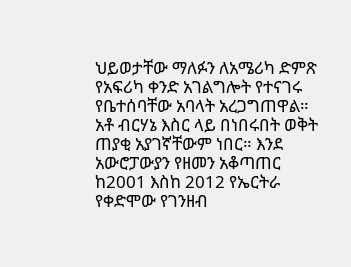ህይወታቸው ማለፉን ለአሜሪካ ድምጽ የአፍሪካ ቀንድ አገልግሎት የተናገሩ የቤተሰባቸው አባላት አረጋግጠዋል። አቶ ብርሃኔ እስር ላይ በነበሩበት ወቅት ጠያቂ አያገኛቸውም ነበር። እንደ አውሮፓውያን የዘመን አቆጣጠር ከ2001 እስከ 2012 የኤርትራ የቀድሞው የገንዘብ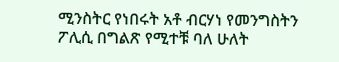ሚንስትር የነበሩት አቶ ብርሃነ የመንግስትን ፖሊሲ በግልጽ የሚተቹ ባለ ሁለት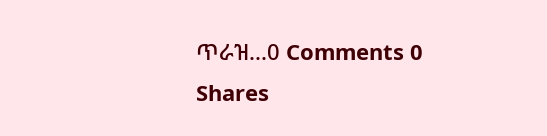ጥራዝ...0 Comments 0 Shares